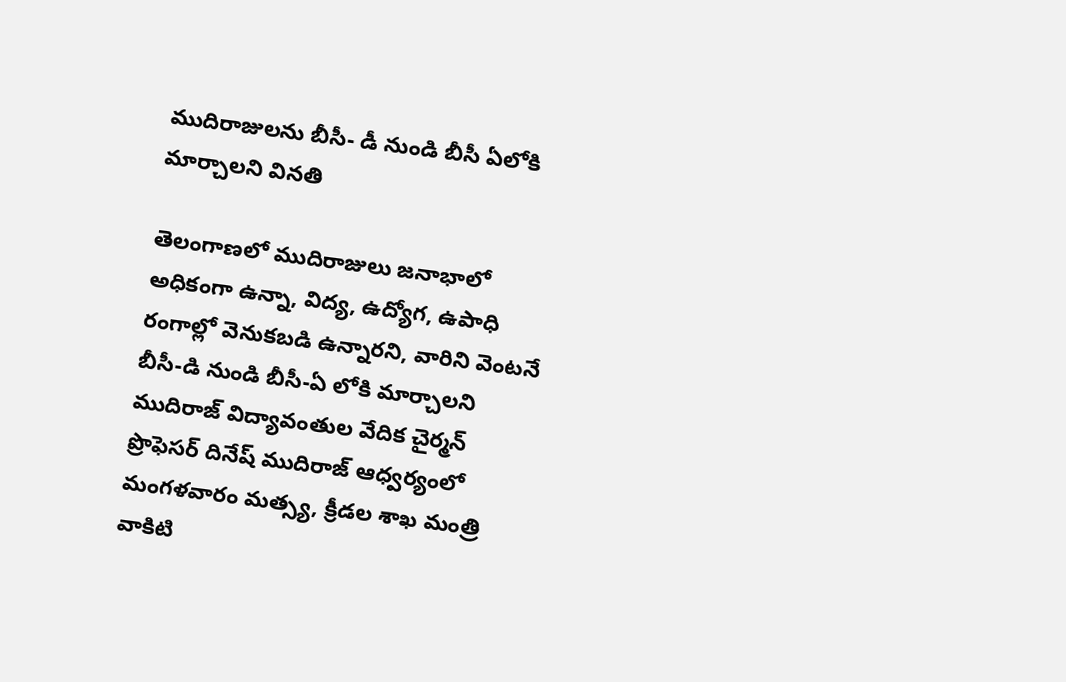ముదిరాజులను బీసీ- డీ నుండి బీసీ ఏలోకి మార్చాలని వినతి

తెలంగాణలో ముదిరాజులు జనాభాలో అధికంగా ఉన్నా, విద్య, ఉద్యోగ, ఉపాధి రంగాల్లో వెనుకబడి ఉన్నారని, వారిని వెంటనే బీసీ-డి నుండి బీసీ-ఏ లోకి మార్చాలని ముదిరాజ్ విద్యావంతుల వేదిక చైర్మన్ ప్రొఫెసర్ దినేష్ ముదిరాజ్ ఆధ్వర్యంలో మంగళవారం మత్స్య, క్రీడల శాఖ మంత్రి వాకిటి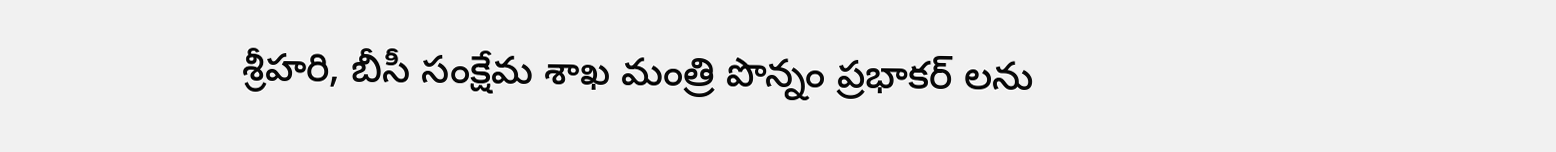శ్రీహరి, బీసీ సంక్షేమ శాఖ మంత్రి పొన్నం ప్రభాకర్ లను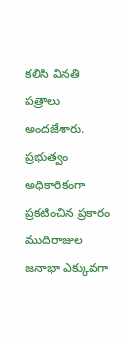కలిసి వినతి పత్రాలు అందజేశారు. ప్రభుత్వం అధికారికంగా ప్రకటించిన ప్రకారం ముదిరాజుల జనాభా ఎక్కువగా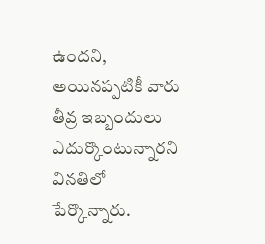ఉందని, అయినప్పటికీ వారు తీవ్ర ఇబ్బందులు ఎదుర్కొంటున్నారని వినతిలో పేర్కొన్నారు.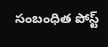సంబంధిత పోస్ట్